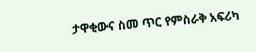ታዋቂውና ስመ ጥር የምስራቅ አፍሪካ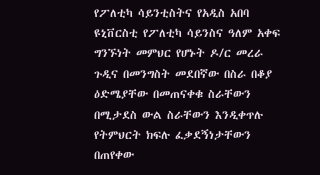የፖለቲካ ሳይንቲስትና የአዲስ አበባ ዩኒቨርስቲ የፖለቲካ ሳይንስና ዓለም አቀፍ ግንኙነት መምህር የሆኑት ዶ/ር መረራ ጉዲና በመንግስት መደበኛው በስራ በቆያ ዕድሜያቸው በመጠናቀቁ ስራቸውን በሚታደስ ውል ስራቸውን እንዲቀጥሉ የትምህርት ክፍሉ ፈቃደኝነታቸውን በጠየቀው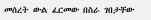መሰረት ውል ፈርመው በስራ ገበታቸው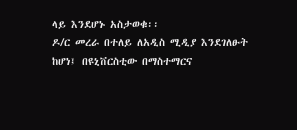ላይ እንደሆኑ አስታወቁ፡፡
ዶ/ር መረራ በተለይ ለአዲስ ሚዲያ እንደገለፁት ከሆነ፤ በዩኒቨርስቲው በማስተማርና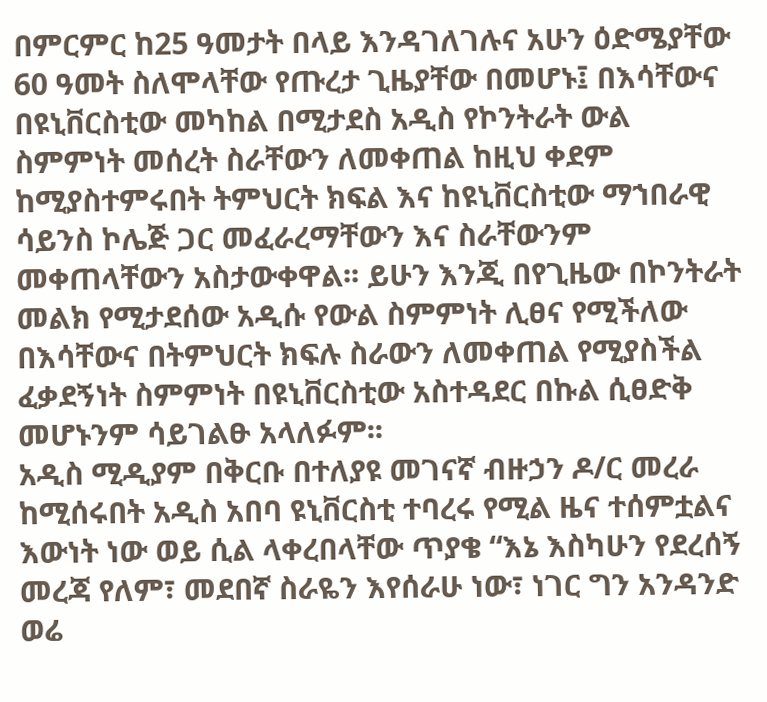በምርምር ከ25 ዓመታት በላይ እንዳገለገሉና አሁን ዕድሜያቸው 60 ዓመት ስለሞላቸው የጡረታ ጊዜያቸው በመሆኑ፤ በእሳቸውና በዩኒቨርስቲው መካከል በሚታደስ አዲስ የኮንትራት ውል ስምምነት መሰረት ስራቸውን ለመቀጠል ከዚህ ቀደም ከሚያስተምሩበት ትምህርት ክፍል እና ከዩኒቨርስቲው ማኀበራዊ ሳይንስ ኮሌጅ ጋር መፈራረማቸውን እና ስራቸውንም መቀጠላቸውን አስታውቀዋል፡፡ ይሁን እንጂ በየጊዜው በኮንትራት መልክ የሚታደሰው አዲሱ የውል ስምምነት ሊፀና የሚችለው በእሳቸውና በትምህርት ክፍሉ ስራውን ለመቀጠል የሚያስችል ፈቃደኝነት ስምምነት በዩኒቨርስቲው አስተዳደር በኩል ሲፀድቅ መሆኑንም ሳይገልፁ አላለፉም፡፡
አዲስ ሚዲያም በቅርቡ በተለያዩ መገናኛ ብዙኃን ዶ/ር መረራ ከሚሰሩበት አዲስ አበባ ዩኒቨርስቲ ተባረሩ የሚል ዜና ተሰምቷልና እውነት ነው ወይ ሲል ላቀረበላቸው ጥያቄ “እኔ እስካሁን የደረሰኝ መረጃ የለም፣ መደበኛ ስራዬን እየሰራሁ ነው፣ ነገር ግን አንዳንድ ወሬ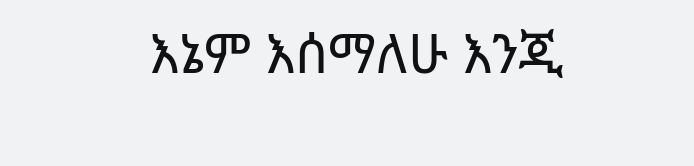እኔም እሰማለሁ እንጂ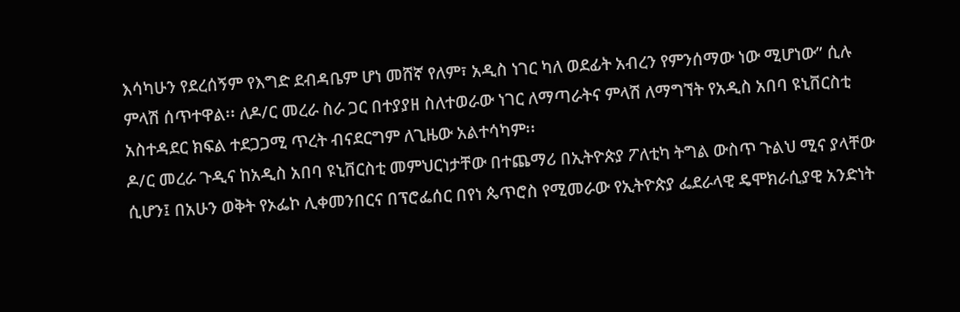እሳካሁን የደረሰኝም የእግድ ደብዳቤም ሆነ መሸኛ የለም፣ አዲስ ነገር ካለ ወደፊት አብረን የምንሰማው ነው ሚሆነው” ሲሉ ምላሽ ሰጥተዋል፡፡ ለዶ/ር መረራ ስራ ጋር በተያያዘ ስለተወራው ነገር ለማጣራትና ምላሽ ለማግኘት የአዲስ አበባ ዩኒቨርስቲ አስተዳደር ክፍል ተደጋጋሚ ጥረት ብናደርግም ለጊዜው አልተሳካም፡፡
ዶ/ር መረራ ጉዲና ከአዲስ አበባ ዩኒቨርስቲ መምህርነታቸው በተጨማሪ በኢትዮጵያ ፖለቲካ ትግል ውስጥ ጉልህ ሚና ያላቸው ሲሆን፤ በአሁን ወቅት የኦፌኮ ሊቀመንበርና በፕሮፌሰር በየነ ጴጥሮስ የሚመራው የኢትዮጵያ ፌደራላዊ ዴሞክራሲያዊ አንድነት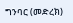ግንባር (መድረክ)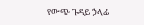የውጭ ጉዳይ ኃላፊ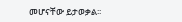መሆናቸው ይታወቃል፡፡